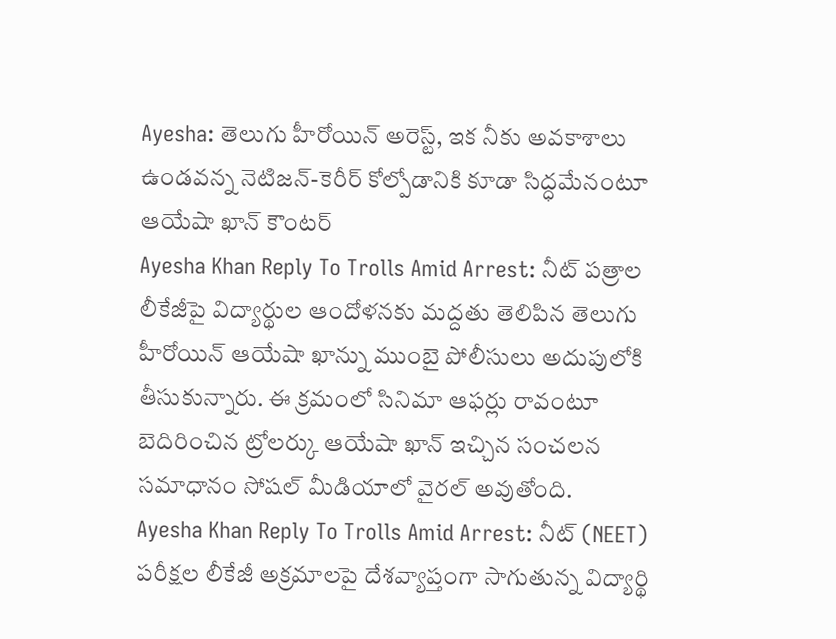Ayesha: తెలుగు హీరోయిన్ అరెస్ట్, ఇక నీకు అవకాశాలు ఉండవన్న నెటిజన్-కెరీర్ కోల్పోడానికి కూడా సిద్ధమేనంటూ ఆయేషా ఖాన్ కౌంటర్
Ayesha Khan Reply To Trolls Amid Arrest: నీట్ పత్రాల లీకేజీపై విద్యార్థుల ఆందోళనకు మద్దతు తెలిపిన తెలుగు హీరోయిన్ ఆయేషా ఖాన్ను ముంబై పోలీసులు అదుపులోకి తీసుకున్నారు. ఈ క్రమంలో సినిమా ఆఫర్లు రావంటూ బెదిరించిన ట్రోలర్కు ఆయేషా ఖాన్ ఇచ్చిన సంచలన సమాధానం సోషల్ మీడియాలో వైరల్ అవుతోంది.
Ayesha Khan Reply To Trolls Amid Arrest: నీట్ (NEET) పరీక్షల లీకేజీ అక్రమాలపై దేశవ్యాప్తంగా సాగుతున్న విద్యార్థి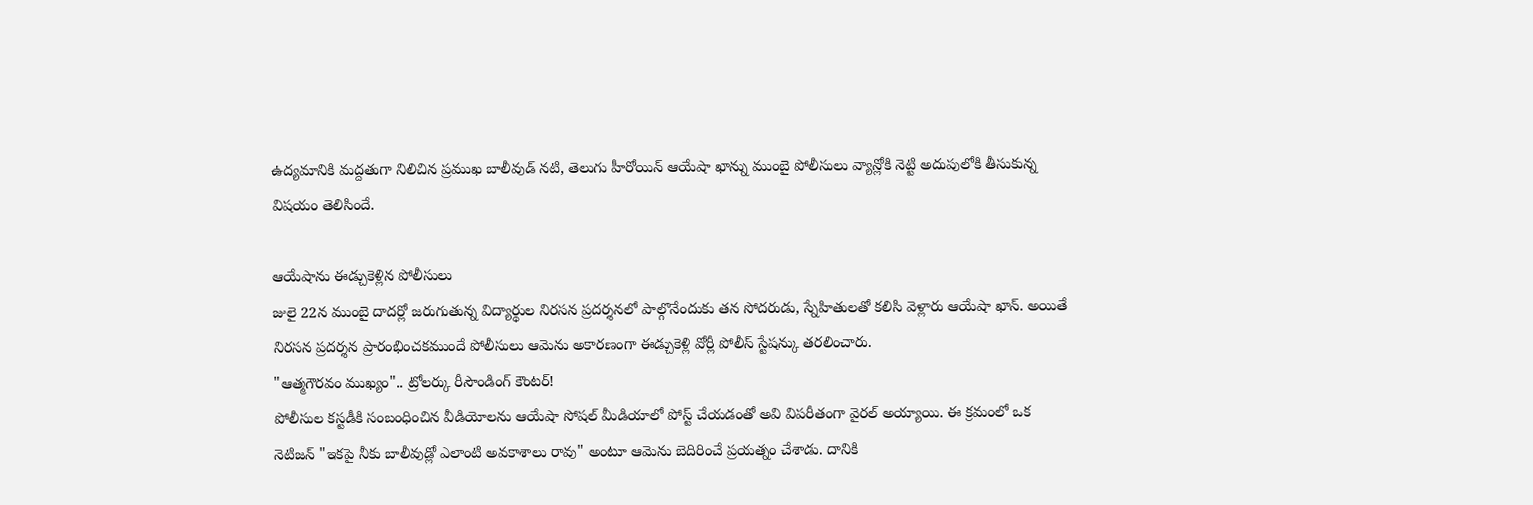ఉద్యమానికి మద్దతుగా నిలిచిన ప్రముఖ బాలీవుడ్ నటి, తెలుగు హీరోయిన్ ఆయేషా ఖాన్ను ముంబై పోలీసులు వ్యాన్లోకి నెట్టి అదుపులోకి తీసుకున్న విషయం తెలిసిందే.

ఆయేషాను ఈడ్చుకెళ్లిన పోలీసులు
జులై 22న ముంబై దాదర్లో జరుగుతున్న విద్యార్థుల నిరసన ప్రదర్శనలో పాల్గొనేందుకు తన సోదరుడు, స్నేహితులతో కలిసి వెళ్లారు ఆయేషా ఖాన్. అయితే నిరసన ప్రదర్శన ప్రారంభించకముందే పోలీసులు ఆమెను అకారణంగా ఈడ్చుకెళ్లి వోర్లీ పోలీస్ స్టేషన్కు తరలించారు.
"ఆత్మగౌరవం ముఖ్యం".. ట్రోలర్కు రీసౌండింగ్ కౌంటర్!
పోలీసుల కస్టడీకి సంబంధించిన వీడియోలను ఆయేషా సోషల్ మీడియాలో పోస్ట్ చేయడంతో అవి విపరీతంగా వైరల్ అయ్యాయి. ఈ క్రమంలో ఒక నెటిజన్ "ఇకపై నీకు బాలీవుడ్లో ఎలాంటి అవకాశాలు రావు" అంటూ ఆమెను బెదిరించే ప్రయత్నం చేశాడు. దానికి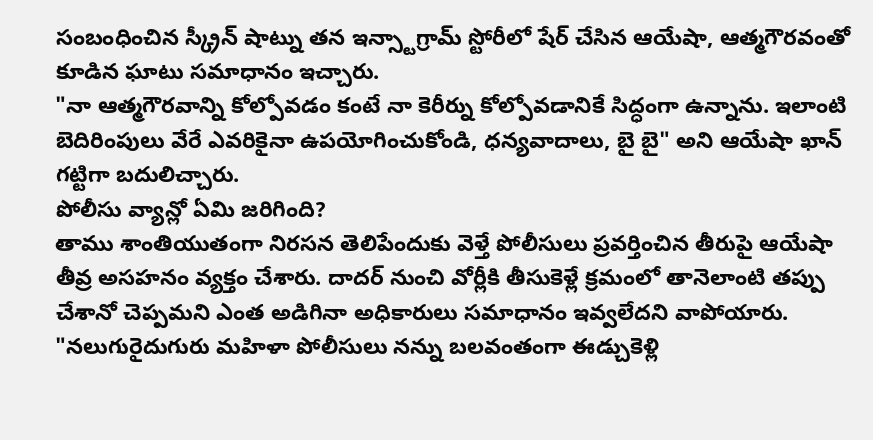సంబంధించిన స్క్రీన్ షాట్ను తన ఇన్స్టాగ్రామ్ స్టోరీలో షేర్ చేసిన ఆయేషా, ఆత్మగౌరవంతో కూడిన ఘాటు సమాధానం ఇచ్చారు.
"నా ఆత్మగౌరవాన్ని కోల్పోవడం కంటే నా కెరీర్ను కోల్పోవడానికే సిద్ధంగా ఉన్నాను. ఇలాంటి బెదిరింపులు వేరే ఎవరికైనా ఉపయోగించుకోండి, ధన్యవాదాలు, బై బై" అని ఆయేషా ఖాన్ గట్టిగా బదులిచ్చారు.
పోలీసు వ్యాన్లో ఏమి జరిగింది?
తాము శాంతియుతంగా నిరసన తెలిపేందుకు వెళ్తే పోలీసులు ప్రవర్తించిన తీరుపై ఆయేషా తీవ్ర అసహనం వ్యక్తం చేశారు. దాదర్ నుంచి వోర్లీకి తీసుకెళ్లే క్రమంలో తానెలాంటి తప్పు చేశానో చెప్పమని ఎంత అడిగినా అధికారులు సమాధానం ఇవ్వలేదని వాపోయారు.
"నలుగురైదుగురు మహిళా పోలీసులు నన్ను బలవంతంగా ఈడ్చుకెళ్లి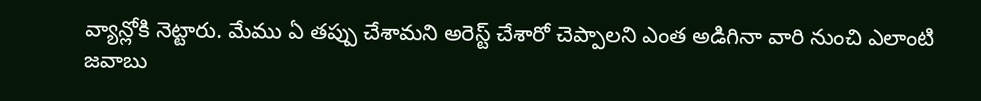వ్యాన్లోకి నెట్టారు. మేము ఏ తప్పు చేశామని అరెస్ట్ చేశారో చెప్పాలని ఎంత అడిగినా వారి నుంచి ఎలాంటి జవాబు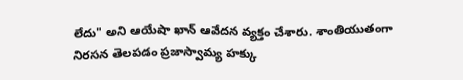లేదు" అని ఆయేషా ఖాన్ ఆవేదన వ్యక్తం చేశారు. శాంతియుతంగా నిరసన తెలపడం ప్రజాస్వామ్య హక్కు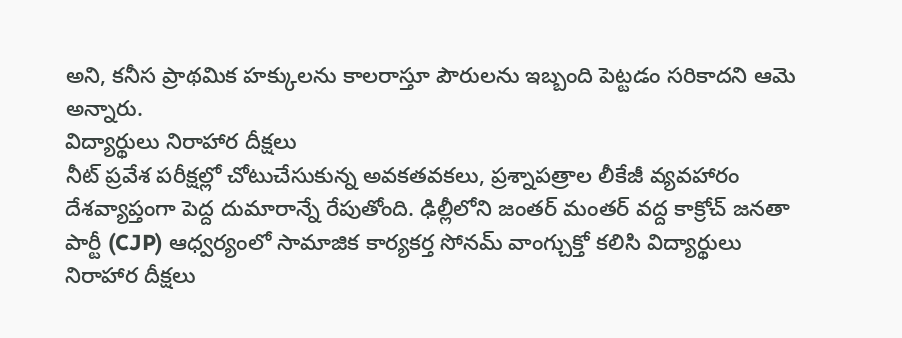అని, కనీస ప్రాథమిక హక్కులను కాలరాస్తూ పౌరులను ఇబ్బంది పెట్టడం సరికాదని ఆమె అన్నారు.
విద్యార్థులు నిరాహార దీక్షలు
నీట్ ప్రవేశ పరీక్షల్లో చోటుచేసుకున్న అవకతవకలు, ప్రశ్నాపత్రాల లీకేజీ వ్యవహారం దేశవ్యాప్తంగా పెద్ద దుమారాన్నే రేపుతోంది. ఢిల్లీలోని జంతర్ మంతర్ వద్ద కాక్రోచ్ జనతా పార్టీ (CJP) ఆధ్వర్యంలో సామాజిక కార్యకర్త సోనమ్ వాంగ్చుక్తో కలిసి విద్యార్థులు నిరాహార దీక్షలు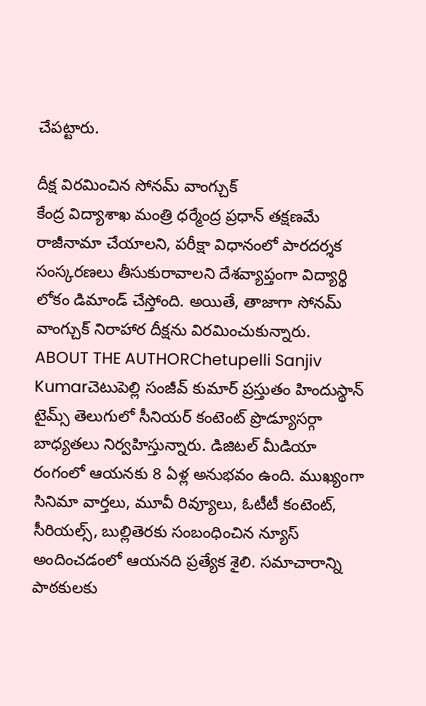చేపట్టారు.

దీక్ష విరమించిన సోనమ్ వాంగ్చుక్
కేంద్ర విద్యాశాఖ మంత్రి ధర్మేంద్ర ప్రధాన్ తక్షణమే రాజీనామా చేయాలని, పరీక్షా విధానంలో పారదర్శక సంస్కరణలు తీసుకురావాలని దేశవ్యాప్తంగా విద్యార్థి లోకం డిమాండ్ చేస్తోంది. అయితే, తాజాగా సోనమ్ వాంగ్చుక్ నిరాహార దీక్షను విరమించుకున్నారు.
ABOUT THE AUTHORChetupelli Sanjiv Kumarచెటుపెల్లి సంజీవ్ కుమార్ ప్రస్తుతం హిందుస్థాన్ టైమ్స్ తెలుగులో సీనియర్ కంటెంట్ ప్రొడ్యూసర్గా బాధ్యతలు నిర్వహిస్తున్నారు. డిజిటల్ మీడియా రంగంలో ఆయనకు 8 ఏళ్ల అనుభవం ఉంది. ముఖ్యంగా సినిమా వార్తలు, మూవీ రివ్యూలు, ఓటీటీ కంటెంట్, సీరియల్స్, బుల్లితెరకు సంబంధించిన న్యూస్ అందించడంలో ఆయనది ప్రత్యేక శైలి. సమాచారాన్ని పాఠకులకు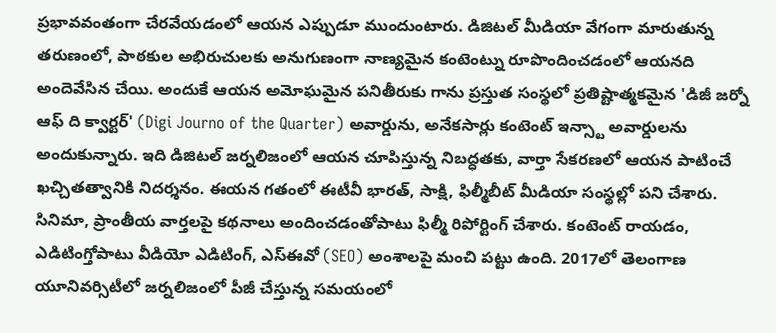ప్రభావవంతంగా చేరవేయడంలో ఆయన ఎప్పుడూ ముందుంటారు. డిజిటల్ మీడియా వేగంగా మారుతున్న తరుణంలో, పాఠకుల అభిరుచులకు అనుగుణంగా నాణ్యమైన కంటెంట్ను రూపొందించడంలో ఆయనది అందెవేసిన చేయి. అందుకే ఆయన అమోఘమైన పనితీరుకు గాను ప్రస్తుత సంస్థలో ప్రతిష్టాత్మకమైన 'డిజీ జర్నో ఆఫ్ ది క్వార్టర్' (Digi Journo of the Quarter) అవార్డును, అనేకసార్లు కంటెంట్ ఇన్స్టా అవార్డులను అందుకున్నారు. ఇది డిజిటల్ జర్నలిజంలో ఆయన చూపిస్తున్న నిబద్ధతకు, వార్తా సేకరణలో ఆయన పాటించే ఖచ్చితత్వానికి నిదర్శనం. ఈయన గతంలో ఈటీవీ భారత్, సాక్షి, ఫిల్మీబీట్ మీడియా సంస్థల్లో పని చేశారు. సినిమా, ప్రాంతీయ వార్తలపై కథనాలు అందించడంతోపాటు ఫిల్మీ రిపోర్టింగ్ చేశారు. కంటెంట్ రాయడం, ఎడిటింగ్తోపాటు వీడియో ఎడిటింగ్, ఎస్ఈవో (SEO) అంశాలపై మంచి పట్టు ఉంది. 2017లో తెలంగాణ యూనివర్సిటీలో జర్నలిజంలో పీజీ చేస్తున్న సమయంలో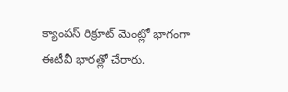క్యాంపస్ రిక్రూట్ మెంట్లో భాగంగా ఈటీవీ భారత్లో చేరారు.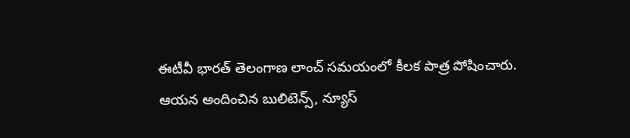ఈటీవీ భారత్ తెలంగాణ లాంచ్ సమయంలో కీలక పాత్ర పోషించారు. ఆయన అందించిన బులిటెన్స్, న్యూస్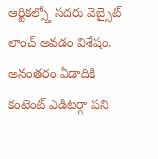ఆర్టికల్స్తో సదరు వెబ్సైట్ లాంచ్ అవడం విశేషం. అనంతరం ఏడాదికి కంటెంట్ ఎడిటర్గా పని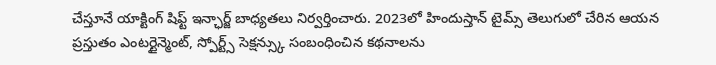చేస్తూనే యాక్టింగ్ షిఫ్ట్ ఇన్ఛార్జ్ బాధ్యతలు నిర్వర్తించారు. 2023లో హిందుస్తాన్ టైమ్స్ తెలుగులో చేరిన ఆయన ప్రస్తుతం ఎంటర్టైన్మెంట్, స్పోర్ట్స్ సెక్షన్స్కు సంబంధించిన కథనాలను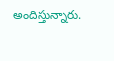అందిస్తున్నారు.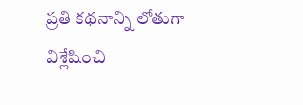ప్రతి కథనాన్ని లోతుగా విశ్లేషించి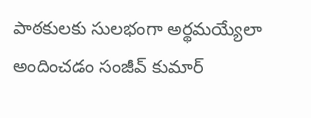పాఠకులకు సులభంగా అర్థమయ్యేలా అందించడం సంజీవ్ కుమార్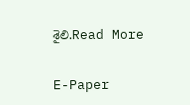శైలి.Read More

E-Paper